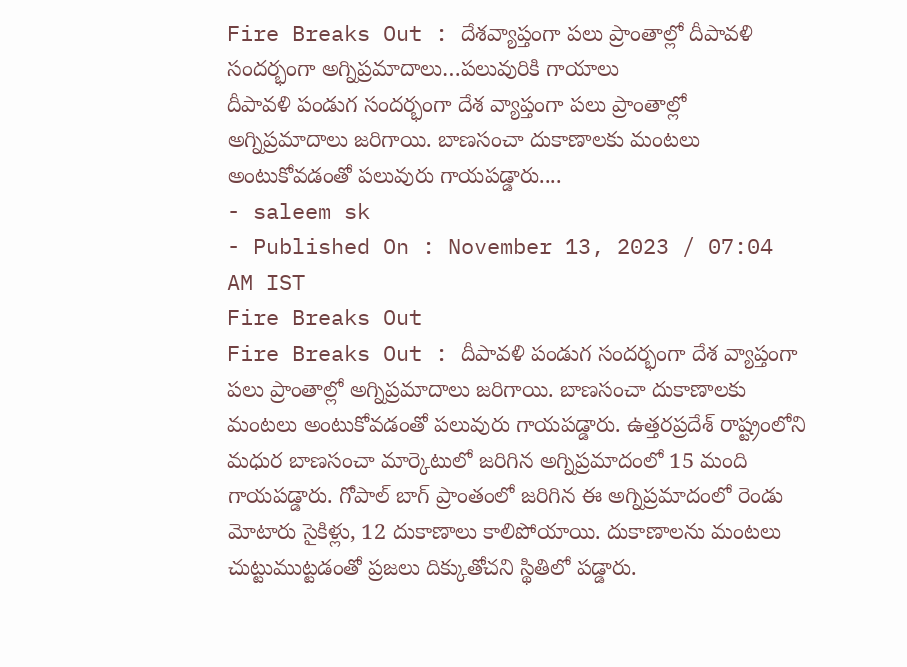Fire Breaks Out : దేశవ్యాప్తంగా పలు ప్రాంతాల్లో దీపావళి సందర్భంగా అగ్నిప్రమాదాలు…పలువురికి గాయాలు
దీపావళి పండుగ సందర్భంగా దేశ వ్యాప్తంగా పలు ప్రాంతాల్లో అగ్నిప్రమాదాలు జరిగాయి. బాణసంచా దుకాణాలకు మంటలు అంటుకోవడంతో పలువురు గాయపడ్డారు....
- saleem sk
- Published On : November 13, 2023 / 07:04 AM IST
Fire Breaks Out
Fire Breaks Out : దీపావళి పండుగ సందర్భంగా దేశ వ్యాప్తంగా పలు ప్రాంతాల్లో అగ్నిప్రమాదాలు జరిగాయి. బాణసంచా దుకాణాలకు మంటలు అంటుకోవడంతో పలువురు గాయపడ్డారు. ఉత్తరప్రదేశ్ రాష్ట్రంలోని మధుర బాణసంచా మార్కెటులో జరిగిన అగ్నిప్రమాదంలో 15 మంది గాయపడ్డారు. గోపాల్ బాగ్ ప్రాంతంలో జరిగిన ఈ అగ్నిప్రమాదంలో రెండు మోటారు సైకిళ్లు, 12 దుకాణాలు కాలిపోయాయి. దుకాణాలను మంటలు చుట్టుముట్టడంతో ప్రజలు దిక్కుతోచని స్థితిలో పడ్డారు.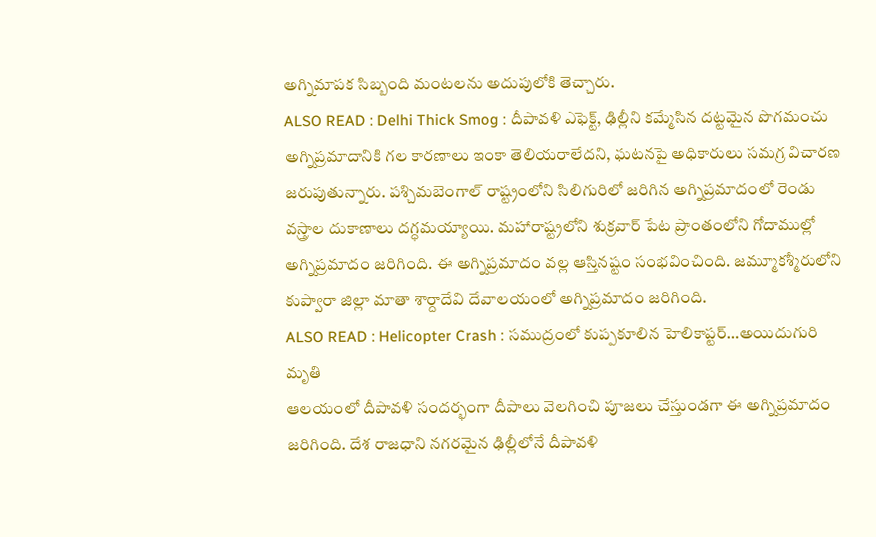అగ్నిమాపక సిబ్బంది మంటలను అదుపులోకి తెచ్చారు.
ALSO READ : Delhi Thick Smog : దీపావళి ఎఫెక్ట్, ఢిల్లీని కమ్మేసిన దట్టమైన పొగమంచు
అగ్నిప్రమాదానికి గల కారణాలు ఇంకా తెలియరాలేదని, ఘటనపై అధికారులు సమగ్ర విచారణ జరుపుతున్నారు. పశ్చిమబెంగాల్ రాష్ట్రంలోని సిలిగురిలో జరిగిన అగ్నిప్రమాదంలో రెండు వస్త్రాల దుకాణాలు దగ్ధమయ్యాయి. మహారాష్ట్రలోని శుక్రవార్ పేట ప్రాంతంలోని గోదాముల్లో అగ్నిప్రమాదం జరిగింది. ఈ అగ్నిప్రమాదం వల్ల ఆస్తినష్టం సంభవించింది. జమ్మూకశ్మీరులోని కుప్వారా జిల్లా మాతా శార్దాదేవి దేవాలయంలో అగ్నిప్రమాదం జరిగింది.
ALSO READ : Helicopter Crash : సముద్రంలో కుప్పకూలిన హెలికాప్టర్…అయిదుగురి మృతి
ఆలయంలో దీపావళి సందర్భంగా దీపాలు వెలగించి పూజలు చేస్తుండగా ఈ అగ్నిప్రమాదం జరిగింది. దేశ రాజధాని నగరమైన ఢిల్లీలోనే దీపావళి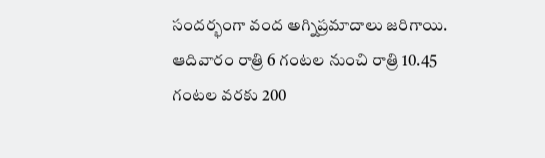సందర్భంగా వంద అగ్నిప్రమాదాలు జరిగాయి. ఆదివారం రాత్రి 6 గంటల నుంచి రాత్రి 10.45 గంటల వరకు 200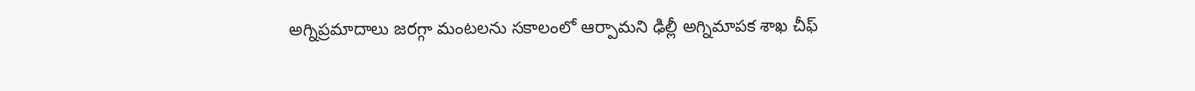అగ్నిప్రమాదాలు జరగ్గా మంటలను సకాలంలో ఆర్పామని ఢిల్లీ అగ్నిమాపక శాఖ చీఫ్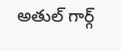అతుల్ గార్గ్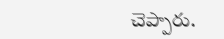చెప్పారు.